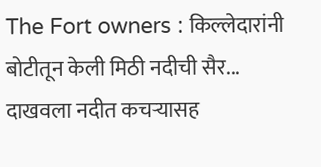The Fort owners : किल्लेदारांनी बोटीतून केली मिठी नदीची सैर... दाखवला नदीत कचऱ्यासह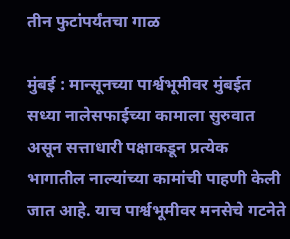तीन फुटांपर्यंतचा गाळ

मुंबई : मान्सूनच्या पार्श्वभूमीवर मुंबईत सध्या नालेसफाईच्या कामाला सुरुवात असून सत्ताधारी पक्षाकडून प्रत्येक भागातील नाल्यांच्या कामांची पाहणी केली जात आहे. याच पार्श्वभूमीवर मनसेचे गटनेते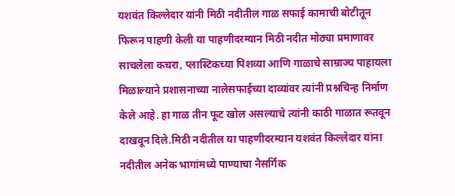यशवंत किल्लेदार यांनी मिठी नदीतील गाळ सफाई कामाची बोटीतून फिरून पाहणी केली या पाहणीदरम्यान मिठी नदीत मोठ्या प्रमाणावर साचलेला कचरा, प्लास्टिकच्या पिशव्या आणि गाळाचे साम्राज्य पाहायला मिळाल्याने प्रशासनाच्या नालेसफाईच्या दाव्यांवर त्यांनी प्रश्नचिन्ह निर्माण केले आहे. हा गाळ तीन फूट खोल असल्याचे त्यांनी काठी गाळात रूतवून दाखवून दिले.मिठी नदीतील या पाहणीदरम्यान यशवंत किल्लेदार यांना नदीतील अनेक भागांमध्ये पाण्याचा नैसर्गिक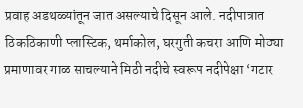प्रवाह अडथळ्यांतून जात असल्याचे दिसून आले. नदीपात्रात ठिकठिकाणी प्लास्टिक, थर्माकोल, घरगुती कचरा आणि मोठ्या प्रमाणावर गाळ साचल्याने मिठी नदीचे स्वरूप नदीपेक्षा ‘गटार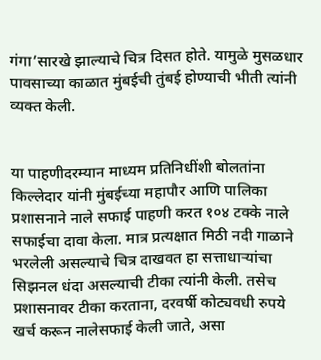गंगा’सारखे झाल्याचे चित्र दिसत होते. यामुळे मुसळधार पावसाच्या काळात मुंबईची तुंबई होण्याची भीती त्यांनी व्यक्त केली.


या पाहणीदरम्यान माध्यम प्रतिनिधींशी बोलतांना किल्लेदार यांनी मुंबईच्या महापौर आणि पालिका प्रशासनाने नाले सफाई पाहणी करत १०४ टक्के नाले सफाईचा दावा केला. मात्र प्रत्यक्षात मिठी नदी गाळाने भरलेली असल्याचे चित्र दाखवत हा सत्ताधाऱ्यांचा सिझनल धंदा असल्याची टीका त्यांनी केली. तसेच प्रशासनावर टीका करताना, दरवर्षी कोट्यवधी रुपये खर्च करून नालेसफाई केली जाते, असा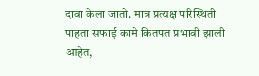दावा केला जातो. मात्र प्रत्यक्ष परिस्थिती पाहता सफाई कामे कितपत प्रभावी झाली आहेत,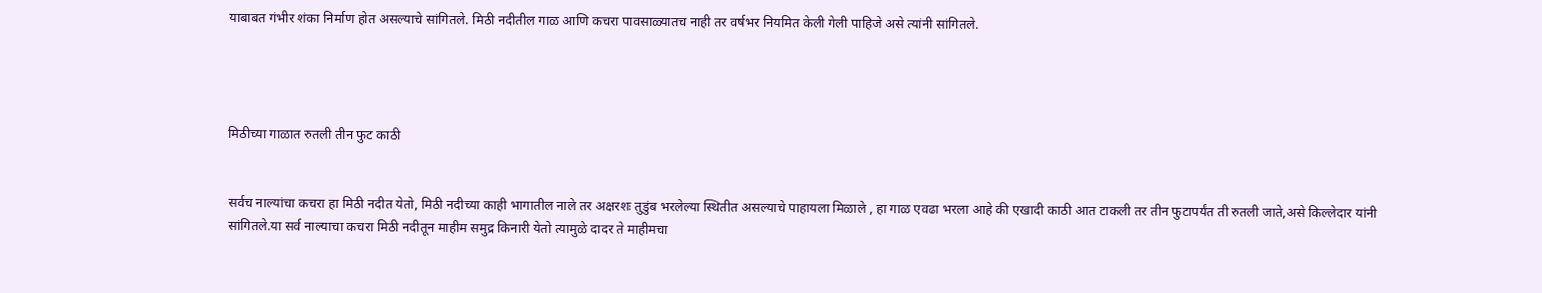याबाबत गंभीर शंका निर्माण होत असल्याचे सांगितले. मिठी नदीतील गाळ आणि कचरा पावसाळ्यातच नाही तर वर्षभर नियमित केली गेली पाहिजे असे त्यांनी सांगितले.




मिठीच्या गाळात रुतली तीन फुट काठी


सर्वच नाल्यांचा कचरा हा मिठी नदीत येतो, मिठी नदीच्या काही भागातील नाले तर अक्षरशः तुडुंब भरलेल्या स्थितीत असल्याचे पाहायला मिळाले , हा गाळ एवढा भरला आहे की एखादी काठी आत टाकली तर तीन फुटापर्यंत ती रुतली जाते,असे किल्लेदार यांनी सांगितले.या सर्व नाल्याचा कचरा मिठी नदीतून माहीम समुद्र किनारी येतो त्यामुळे दादर ते माहीमचा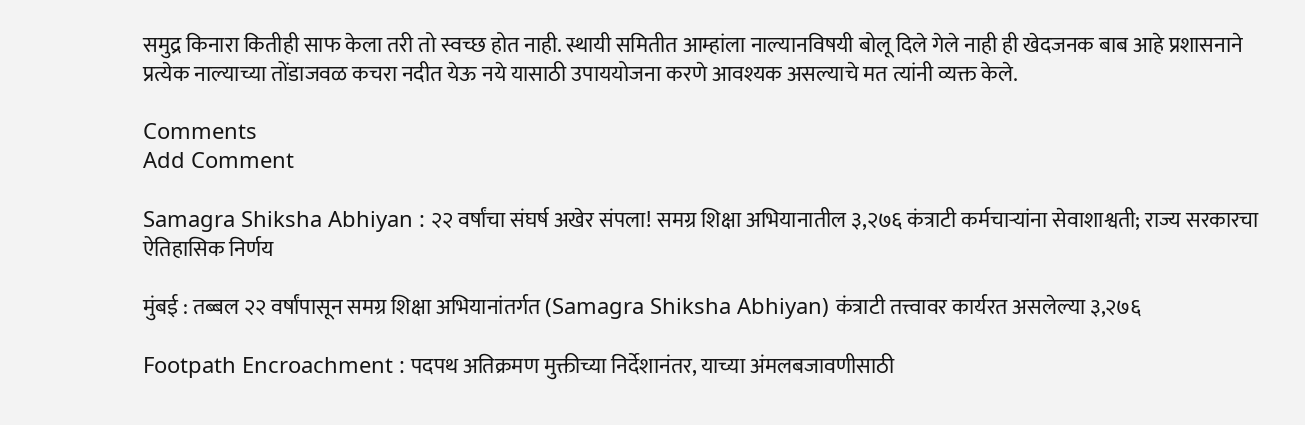समुद्र किनारा कितीही साफ केला तरी तो स्वच्छ होत नाही. स्थायी समितीत आम्हांला नाल्यानविषयी बोलू दिले गेले नाही ही खेदजनक बाब आहे प्रशासनाने प्रत्येक नाल्याच्या तोंडाजवळ कचरा नदीत येऊ नये यासाठी उपाययोजना करणे आवश्यक असल्याचे मत त्यांनी व्यक्त केले.

Comments
Add Comment

Samagra Shiksha Abhiyan : २२ वर्षांचा संघर्ष अखेर संपला! समग्र शिक्षा अभियानातील ३,२७६ कंत्राटी कर्मचाऱ्यांना सेवाशाश्वती; राज्य सरकारचा ऐतिहासिक निर्णय

मुंबई : तब्बल २२ वर्षांपासून समग्र शिक्षा अभियानांतर्गत (Samagra Shiksha Abhiyan) कंत्राटी तत्त्वावर कार्यरत असलेल्या ३,२७६

Footpath Encroachment : पदपथ अतिक्रमण मुक्तीच्या निर्देशानंतर, याच्या अंमलबजावणीसाठी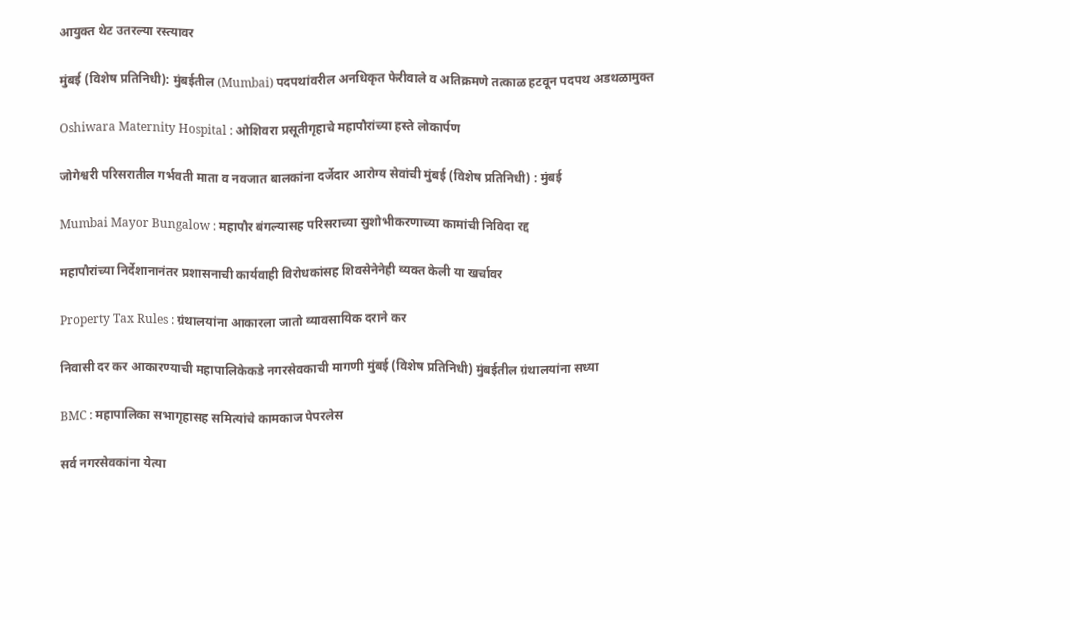आयुक्त थेट उतरल्या रस्त्यावर

मुंबई (विशेष प्रतिनिधी): मुंबईतील (Mumbai) पदपथांवरील अनधिकृत फेरीवाले व अतिक्रमणे तत्काळ हटवून पदपथ अडथळामुक्त

Oshiwara Maternity Hospital : ओशिवरा प्रसूतीगृहाचे महापौरांच्या हस्ते लोकार्पण

जोगेश्वरी परिसरातील गर्भवती माता व नवजात बालकांना दर्जेदार आरोग्य सेवांची मुंबई (विशेष प्रतिनिधी) : मुंबई

Mumbai Mayor Bungalow : महापौर बंगल्यासह परिसराच्या सुशोभीकरणाच्या कामांची निविदा रद्द

महापौरांच्या निर्देशानानंतर प्रशासनाची कार्यवाही विरोधकांसह शिवसेनेनेही व्यक्त केली या खर्चावर

Property Tax Rules : ग्रंथालयांना आकारला जातो व्यावसायिक दराने कर

निवासी दर कर आकारण्याची महापालिकेकडे नगरसेवकाची मागणी मुंबई (विशेष प्रतिनिधी) मुंबईतील ग्रंथालयांना सध्या

BMC : महापालिका सभागृहासह समित्यांचे कामकाज पेपरलेस

सर्व नगरसेवकांना येत्या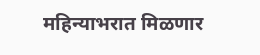महिन्याभरात मिळणार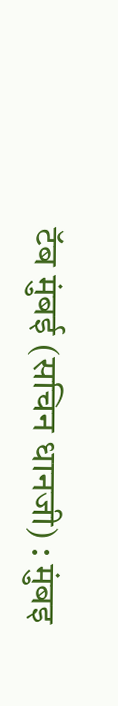टॅब मुंबई (सचिन धानजी) : मुंबइ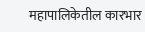महापालिकेतील कारभार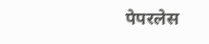पेपरलेस